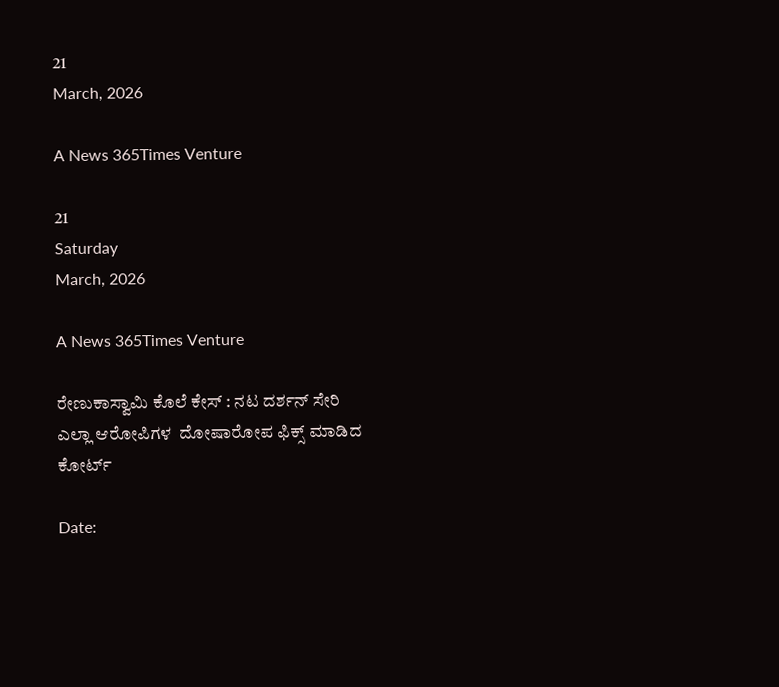21
March, 2026

A News 365Times Venture

21
Saturday
March, 2026

A News 365Times Venture

ರೇಣುಕಾಸ್ವಾಮಿ ಕೊಲೆ ಕೇಸ್ : ನಟ ದರ್ಶನ್ ಸೇರಿ ಎಲ್ಲಾ ಆರೋಪಿಗಳ  ದೋಷಾರೋಪ ಫಿಕ್ಸ್ ಮಾಡಿದ ಕೋರ್ಟ್

Date: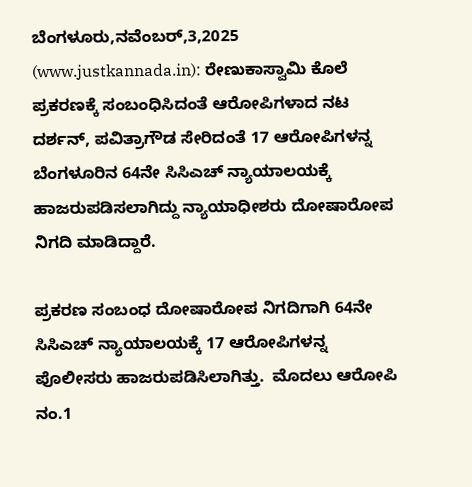ಬೆಂಗಳೂರು,ನವೆಂಬರ್,3,2025 (www.justkannada.in): ರೇಣುಕಾಸ್ವಾಮಿ ಕೊಲೆ ಪ್ರಕರಣಕ್ಕೆ ಸಂಬಂಧಿಸಿದಂತೆ ಆರೋಪಿಗಳಾದ ನಟ ದರ್ಶನ್, ಪವಿತ್ರಾಗೌಡ ಸೇರಿದಂತೆ 17 ಆರೋಪಿಗಳನ್ನ ಬೆಂಗಳೂರಿನ 64ನೇ ಸಿಸಿಎಚ್ ನ್ಯಾಯಾಲಯಕ್ಕೆ ಹಾಜರುಪಡಿಸಲಾಗಿದ್ದು ನ್ಯಾಯಾಧೀಶರು ದೋಷಾರೋಪ ನಿಗದಿ ಮಾಡಿದ್ದಾರೆ.

ಪ್ರಕರಣ ಸಂಬಂಧ ದೋಷಾರೋಪ ನಿಗದಿಗಾಗಿ 64ನೇ ಸಿಸಿಎಚ್ ನ್ಯಾಯಾಲಯಕ್ಕೆ 17 ಆರೋಪಿಗಳನ್ನ ಪೊಲೀಸರು ಹಾಜರುಪಡಿಸಿಲಾಗಿತ್ತು.  ಮೊದಲು ಆರೋಪಿ ನಂ.1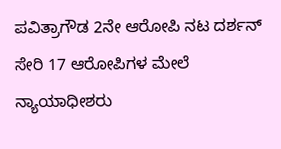ಪವಿತ್ರಾಗೌಡ 2ನೇ ಆರೋಪಿ ನಟ ದರ್ಶನ್ ಸೇರಿ 17 ಆರೋಪಿಗಳ ಮೇಲೆ ನ್ಯಾಯಾಧೀಶರು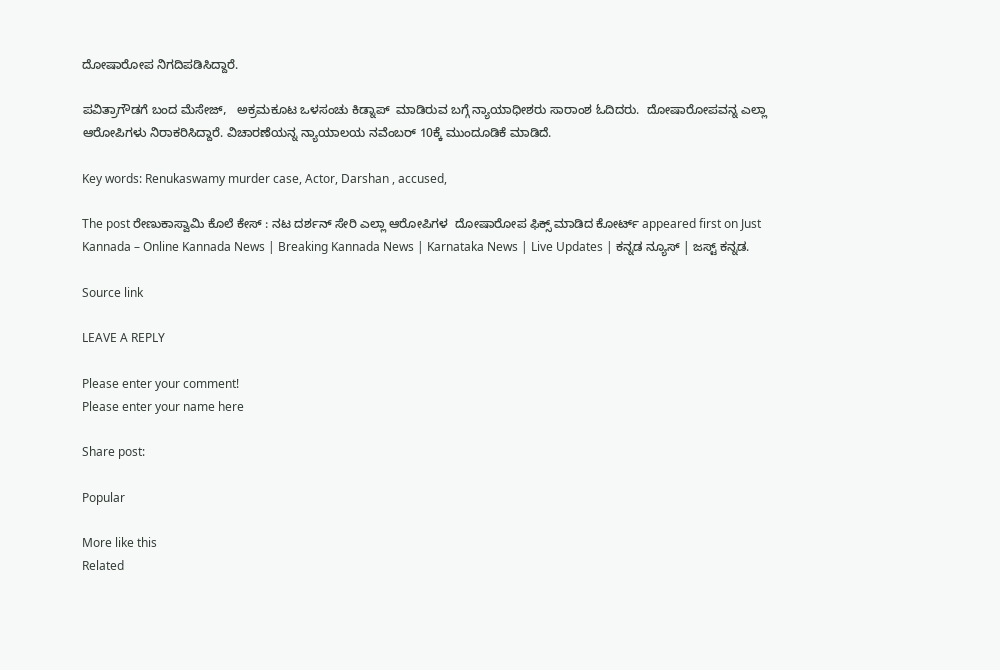ದೋಷಾರೋಪ ನಿಗದಿಪಡಿಸಿದ್ದಾರೆ.

ಪವಿತ್ರಾಗೌಡಗೆ ಬಂದ ಮೆಸೇಜ್,   ಅಕ್ರಮಕೂಟ ಒಳಸಂಚು ಕಿಡ್ನಾಪ್  ಮಾಡಿರುವ ಬಗ್ಗೆ ನ್ಯಾಯಾಧೀಶರು ಸಾರಾಂಶ ಓದಿದರು.  ದೋಷಾರೋಪವನ್ನ ಎಲ್ಲಾ ಆರೋಪಿಗಳು ನಿರಾಕರಿಸಿದ್ದಾರೆ. ವಿಚಾರಣೆಯನ್ನ ನ್ಯಾಯಾಲಯ ನವೆಂಬರ್ 10ಕ್ಕೆ ಮುಂದೂಡಿಕೆ ಮಾಡಿದೆ.

Key words: Renukaswamy murder case, Actor, Darshan , accused,

The post ರೇಣುಕಾಸ್ವಾಮಿ ಕೊಲೆ ಕೇಸ್ : ನಟ ದರ್ಶನ್ ಸೇರಿ ಎಲ್ಲಾ ಆರೋಪಿಗಳ  ದೋಷಾರೋಪ ಫಿಕ್ಸ್ ಮಾಡಿದ ಕೋರ್ಟ್ appeared first on Just Kannada – Online Kannada News | Breaking Kannada News | Karnataka News | Live Updates | ಕನ್ನಡ ನ್ಯೂಸ್ | ಜಸ್ಟ್ ಕನ್ನಡ.

Source link

LEAVE A REPLY

Please enter your comment!
Please enter your name here

Share post:

Popular

More like this
Related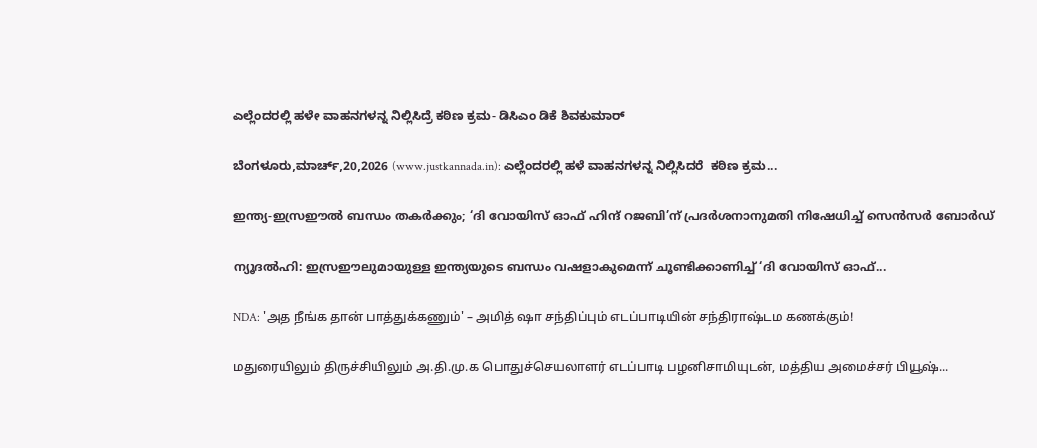ಎಲ್ಲೆಂದರಲ್ಲಿ ಹಳೇ ವಾಹನಗಳನ್ನ ನಿಲ್ಲಿಸಿದ್ರೆ ಕಠಿಣ ಕ್ರಮ- ಡಿಸಿಎಂ ಡಿಕೆ ಶಿವಕುಮಾರ್

ಬೆಂಗಳೂರು,ಮಾರ್ಚ್,20,2026 (www.justkannada.in): ಎಲ್ಲೆಂದರಲ್ಲಿ ಹಳೆ ವಾಹನಗಳನ್ನ ನಿಲ್ಲಿಸಿದರೆ  ಕಠಿಣ ಕ್ರಮ...

ഇന്ത്യ-ഇസ്രഈല്‍ ബന്ധം തകര്‍ക്കും; ‘ദി വോയിസ് ഓഫ് ഹിന്ദ് റജബി’ന് പ്രദര്‍ശനാനുമതി നിഷേധിച്ച് സെന്‍സര്‍ ബോര്‍ഡ്

ന്യൂദല്‍ഹി: ഇസ്രഈലുമായുള്ള ഇന്ത്യയുടെ ബന്ധം വഷളാകുമെന്ന് ചൂണ്ടിക്കാണിച്ച് ‘ദി വോയിസ് ഓഫ്...

NDA: 'அத நீங்க தான் பாத்துக்கணும்' – அமித் ஷா சந்திப்பும் எடப்பாடியின் சந்திராஷ்டம கணக்கும்!

மதுரையிலும் திருச்சியிலும் அ.தி.மு.க பொதுச்செயலாளர் எடப்பாடி பழனிசாமியுடன், மத்திய அமைச்சர் பியூஷ்...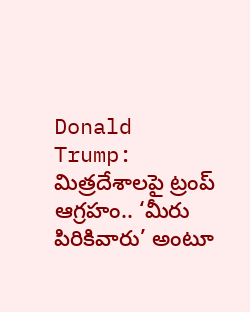Donald Trump: మిత్రదేశాలపై ట్రంప్ ఆగ్రహం.. ‘మీరు పిరికివారు’ అంటూ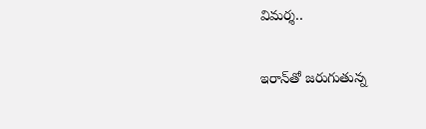విమర్శ..

ఇరాన్‌తో జరుగుతున్న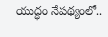యుద్ధం నేపథ్యంలో..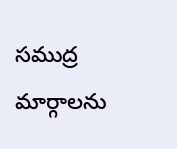సముద్ర మార్గాలను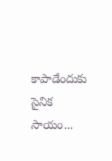కాపాడేందుకు సైనిక సాయం...